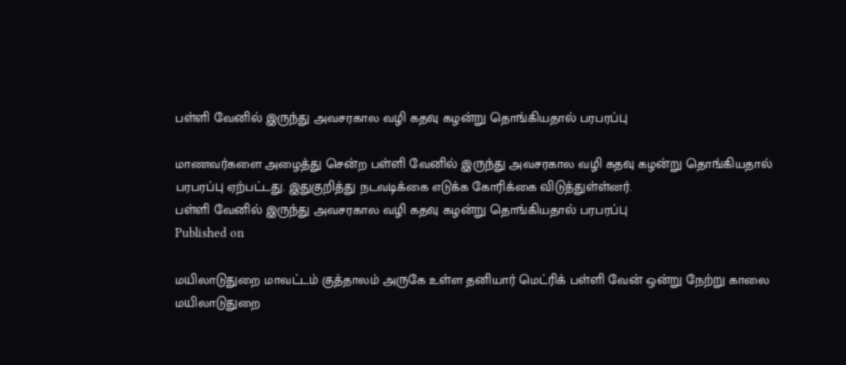பள்ளி வேனில் இருந்து அவசரகால வழி கதவு கழன்று தொங்கியதால் பரபரப்பு

மாணவர்களை அழைத்து சென்ற பள்ளி வேனில் இருந்து அவசரகால வழி கதவு கழன்று தொங்கியதால் பரபரப்பு ஏற்பட்டது. இதுகுறித்து நடவடிக்கை எடுக்க கோரிக்கை விடுத்துள்ள்னர்.
பள்ளி வேனில் இருந்து அவசரகால வழி கதவு கழன்று தொங்கியதால் பரபரப்பு
Published on

மயிலாடுதுறை மாவட்டம் குத்தாலம் அருகே உள்ள தனியார் மெட்ரிக் பள்ளி வேன் ஒன்று நேற்று காலை மயிலாடுதுறை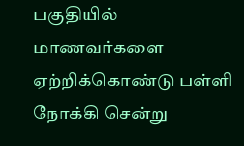பகுதியில் மாணவர்களை ஏற்றிக்கொண்டு பள்ளி நோக்கி சென்று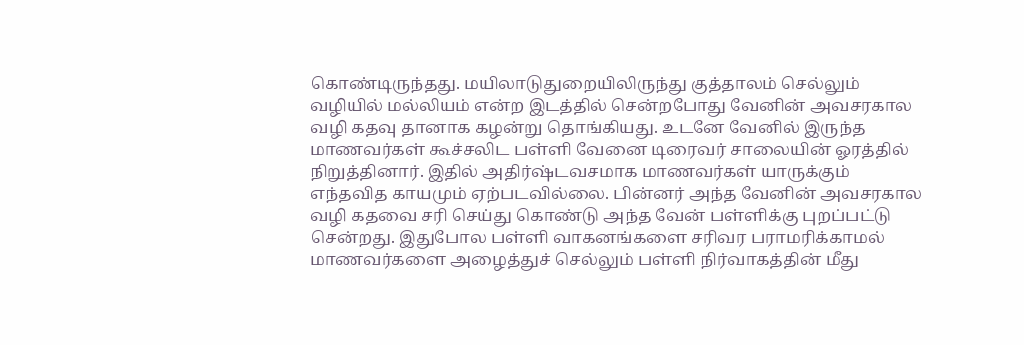கொண்டிருந்தது. மயிலாடுதுறையிலிருந்து குத்தாலம் செல்லும் வழியில் மல்லியம் என்ற இடத்தில் சென்றபோது வேனின் அவசரகால வழி கதவு தானாக கழன்று தொங்கியது. உடனே வேனில் இருந்த மாணவர்கள் கூச்சலிட பள்ளி வேனை டிரைவர் சாலையின் ஓரத்தில் நிறுத்தினார். இதில் அதிர்ஷ்டவசமாக மாணவர்கள் யாருக்கும் எந்தவித காயமும் ஏற்படவில்லை. பின்னர் அந்த வேனின் அவசரகால வழி கதவை சரி செய்து கொண்டு அந்த வேன் பள்ளிக்கு புறப்பட்டு சென்றது. இதுபோல பள்ளி வாகனங்களை சரிவர பராமரிக்காமல் மாணவர்களை அழைத்துச் செல்லும் பள்ளி நிர்வாகத்தின் மீது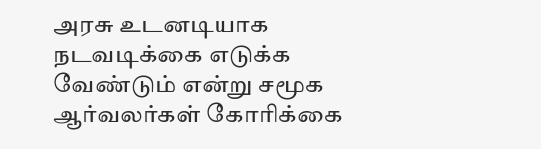அரசு உடனடியாக நடவடிக்கை எடுக்க வேண்டும் என்று சமூக ஆர்வலர்கள் கோரிக்கை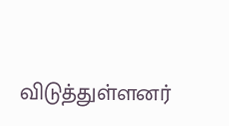விடுத்துள்ளனர்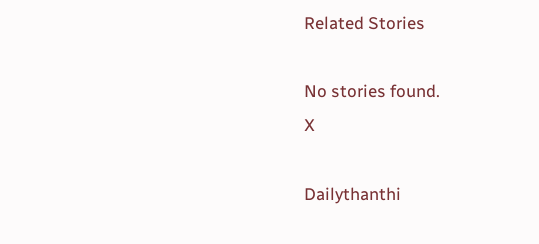Related Stories

No stories found.
X

Dailythanthi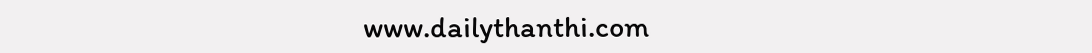www.dailythanthi.com